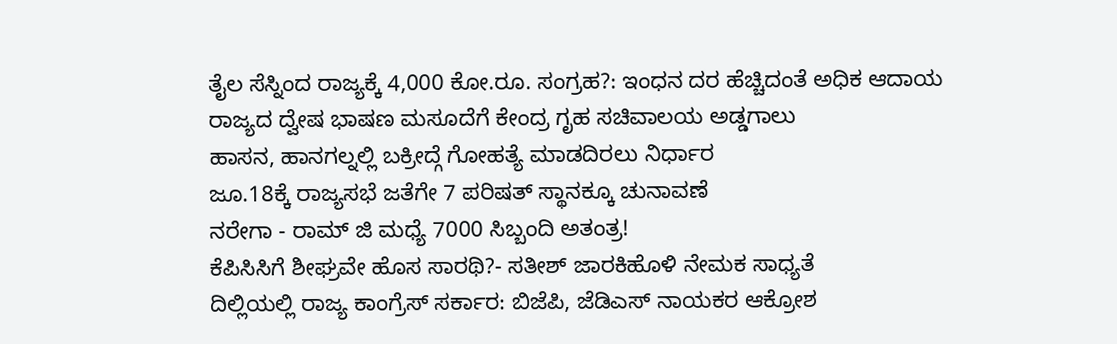ತೈಲ ಸೆಸ್ನಿಂದ ರಾಜ್ಯಕ್ಕೆ 4,000 ಕೋ.ರೂ. ಸಂಗ್ರಹ?: ಇಂಧನ ದರ ಹೆಚ್ಚಿದಂತೆ ಅಧಿಕ ಆದಾಯ
ರಾಜ್ಯದ ದ್ವೇಷ ಭಾಷಣ ಮಸೂದೆಗೆ ಕೇಂದ್ರ ಗೃಹ ಸಚಿವಾಲಯ ಅಡ್ಡಗಾಲು
ಹಾಸನ, ಹಾನಗಲ್ನಲ್ಲಿ ಬಕ್ರೀದ್ಗೆ ಗೋಹತ್ಯೆ ಮಾಡದಿರಲು ನಿರ್ಧಾರ
ಜೂ.18ಕ್ಕೆ ರಾಜ್ಯಸಭೆ ಜತೆಗೇ 7 ಪರಿಷತ್ ಸ್ಥಾನಕ್ಕೂ ಚುನಾವಣೆ
ನರೇಗಾ - ರಾಮ್ ಜಿ ಮಧ್ಯೆ 7000 ಸಿಬ್ಬಂದಿ ಅತಂತ್ರ!
ಕೆಪಿಸಿಸಿಗೆ ಶೀಘ್ರವೇ ಹೊಸ ಸಾರಥಿ?- ಸತೀಶ್ ಜಾರಕಿಹೊಳಿ ನೇಮಕ ಸಾಧ್ಯತೆ
ದಿಲ್ಲಿಯಲ್ಲಿ ರಾಜ್ಯ ಕಾಂಗ್ರೆಸ್ ಸರ್ಕಾರ: ಬಿಜೆಪಿ, ಜೆಡಿಎಸ್ ನಾಯಕರ ಆಕ್ರೋಶ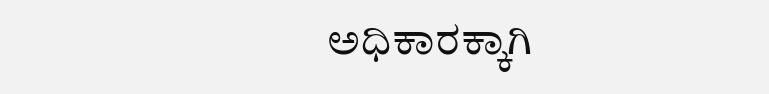ಅಧಿಕಾರಕ್ಕಾಗಿ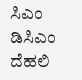ಸಿಎಂ ಡಿಸಿಎಂ ದೆಹಲಿ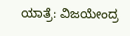ಯಾತ್ರೆ: ವಿಜಯೇಂದ್ರ